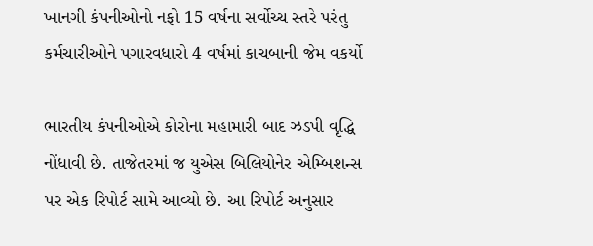ખાનગી કંપનીઓનો નફો 15 વર્ષના સર્વોચ્ચ સ્તરે પરંતુ કર્મચારીઓને પગારવધારો 4 વર્ષમાં કાચબાની જેમ વકર્યો

ભારતીય કંપનીઓએ કોરોના મહામારી બાદ ઝડપી વૃદ્ધિ નોંધાવી છે. તાજેતરમાં જ યુએસ બિલિયોનેર એમ્બિશન્સ પર એક રિપોર્ટ સામે આવ્યો છે. આ રિપોર્ટ અનુસાર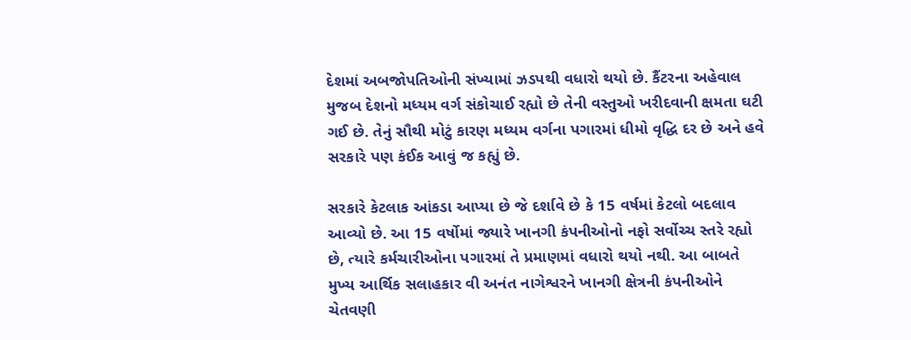દેશમાં અબજોપતિઓની સંખ્યામાં ઝડપથી વધારો થયો છે. કૈંટરના અહેવાલ મુજબ દેશનો મધ્યમ વર્ગ સંકોચાઈ રહ્યો છે તેની વસ્તુઓ ખરીદવાની ક્ષમતા ઘટી ગઈ છે. તેનું સૌથી મોટું કારણ મધ્યમ વર્ગના પગારમાં ધીમો વૃદ્ધિ દર છે અને હવે સરકારે પણ કંઈક આવું જ કહ્યું છે.

સરકારે કેટલાક આંકડા આપ્યા છે જે દર્શાવે છે કે 15 વર્ષમાં કેટલો બદલાવ આવ્યો છે. આ 15 વર્ષોમાં જ્યારે ખાનગી કંપનીઓનો નફો સર્વોચ્ચ સ્તરે રહ્યો છે, ત્યારે કર્મચારીઓના પગારમાં તે પ્રમાણમાં વધારો થયો નથી. આ બાબતે મુખ્ય આર્થિક સલાહકાર વી અનંત નાગેશ્વરને ખાનગી ક્ષેત્રની કંપનીઓને ચેતવણી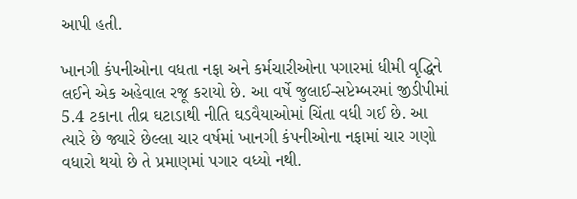આપી હતી.

ખાનગી કંપનીઓના વધતા નફા અને કર્મચારીઓના પગારમાં ધીમી વૃદ્ધિને લઈને એક અહેવાલ રજૂ કરાયો છે. આ વર્ષે જુલાઈ-સપ્ટેમ્બરમાં જીડીપીમાં 5.4 ટકાના તીવ્ર ઘટાડાથી નીતિ ઘડવૈયાઓમાં ચિંતા વધી ગઈ છે. આ ત્યારે છે જ્યારે છેલ્લા ચાર વર્ષમાં ખાનગી કંપનીઓના નફામાં ચાર ગણો વધારો થયો છે તે પ્રમાણમાં પગાર વધ્યો નથી.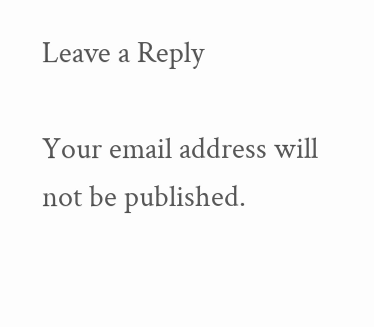Leave a Reply

Your email address will not be published.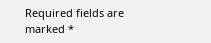Required fields are marked *